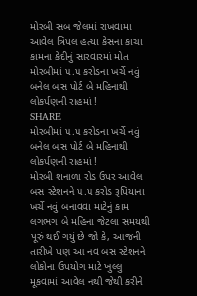મોરબી સબ જેલમાં રાખવામા આવેલ ત્રિપલ હત્યા કેસના કાચા કામના કેદીનું સારવારમાં મોત
મોરબીમાં ૫.૫ કરોડના ખર્ચે નવું બનેલ બસ પોર્ટ બે મહિનાથી લોકર્પણની રાહમાં !
SHARE
મોરબીમાં ૫.૫ કરોડના ખર્ચે નવું બનેલ બસ પોર્ટ બે મહિનાથી લોકર્પણની રાહમાં !
મોરબી શનાળા રોડ ઉપર આવેલ બસ સ્ટેશનને ૫.૫ કરોડ રૂપિયાના ખર્ચે નવું બનાવવા માટેનું કામ લગભગ બે મહિના જેટલા સમયથી પૂરું થઈ ગયું છે જો કે, આજની તારીખે પણ આ નવ બસ સ્ટેશનને લોકોના ઉપયોગ માટે ખુલ્લુ મૂકવામાં આવેલ નથી જેથી કરીને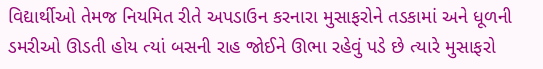વિદ્યાર્થીઓ તેમજ નિયમિત રીતે અપડાઉન કરનારા મુસાફરોને તડકામાં અને ધૂળની ડમરીઓ ઊડતી હોય ત્યાં બસની રાહ જોઈને ઊભા રહેવું પડે છે ત્યારે મુસાફરો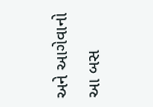અને આગેવાનો આ બસ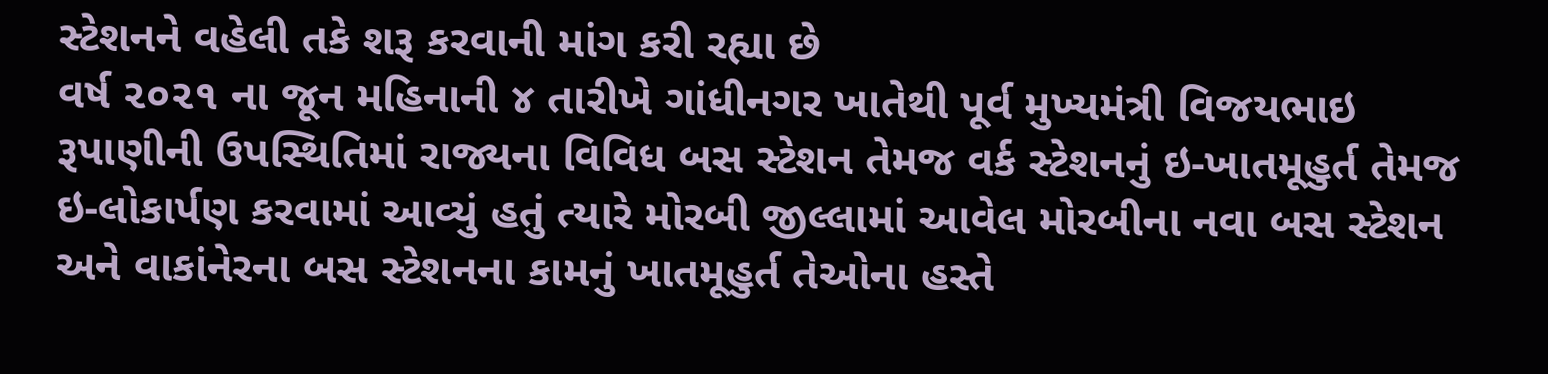સ્ટેશનને વહેલી તકે શરૂ કરવાની માંગ કરી રહ્યા છે
વર્ષ ૨૦૨૧ ના જૂન મહિનાની ૪ તારીખે ગાંધીનગર ખાતેથી પૂર્વ મુખ્યમંત્રી વિજયભાઇ રૂપાણીની ઉપસ્થિતિમાં રાજ્યના વિવિધ બસ સ્ટેશન તેમજ વર્ક સ્ટેશનનું ઇ-ખાતમૂહુર્ત તેમજ ઇ-લોકાર્પણ કરવામાં આવ્યું હતું ત્યારે મોરબી જીલ્લામાં આવેલ મોરબીના નવા બસ સ્ટેશન અને વાકાંનેરના બસ સ્ટેશનના કામનું ખાતમૂહુર્ત તેઓના હસ્તે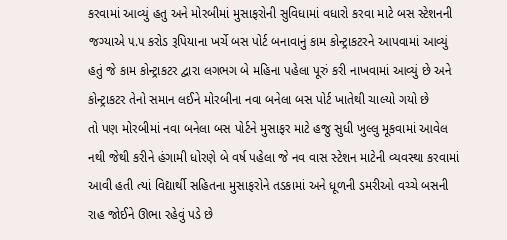કરવામાં આવ્યું હતુ અને મોરબીમાં મુસાફરોની સુવિધામાં વધારો કરવા માટે બસ સ્ટેશનની જગ્યાએ ૫.૫ કરોડ રૂપિયાના ખર્ચે બસ પોર્ટ બનાવાનું કામ કોન્ટ્રાકટરને આપવામાં આવ્યું હતું જે કામ કોન્ટ્રાકટર દ્વારા લગભગ બે મહિના પહેલા પૂરું કરી નાખવામાં આવ્યું છે અને કોન્ટ્રાકટર તેનો સમાન લઈને મોરબીના નવા બનેલા બસ પોર્ટ ખાતેથી ચાલ્યો ગયો છે
તો પણ મોરબીમાં નવા બનેલા બસ પોર્ટને મુસાફર માટે હજુ સુધી ખુલ્લુ મૂકવામાં આવેલ નથી જેથી કરીને હંગામી ધોરણે બે વર્ષ પહેલા જે નવ વાસ સ્ટેશન માટેની વ્યવસ્થા કરવામાં આવી હતી ત્યાં વિદ્યાર્થી સહિતના મુસાફરોને તડકામાં અને ધૂળની ડમરીઓ વચ્ચે બસની રાહ જોઈને ઊભા રહેવું પડે છે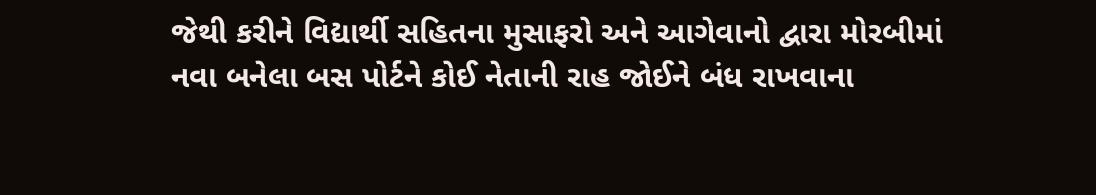જેથી કરીને વિદ્યાર્થી સહિતના મુસાફરો અને આગેવાનો દ્વારા મોરબીમાં નવા બનેલા બસ પોર્ટને કોઈ નેતાની રાહ જોઈને બંધ રાખવાના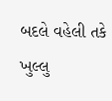બદલે વહેલી તકે ખુલ્લુ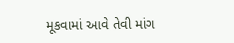મૂકવામાં આવે તેવી માંગ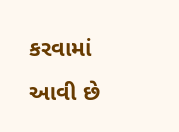કરવામાં આવી છે